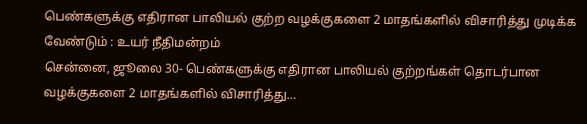பெண்களுக்கு எதிரான பாலியல் குற்ற வழக்குகளை 2 மாதங்களில் விசாரித்து முடிக்க வேண்டும் : உயர் நீதிமன்றம்
சென்னை, ஜூலை 30- பெண்களுக்கு எதிரான பாலியல் குற்றங்கள் தொடர்பான வழக்குகளை 2 மாதங்களில் விசாரித்து…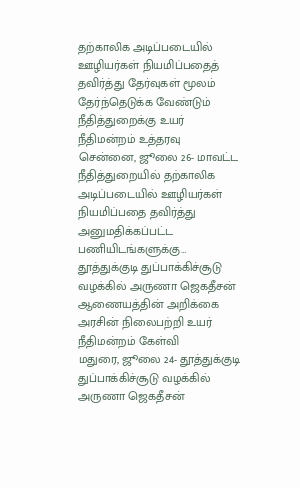தற்காலிக அடிப்படையில் ஊழியர்கள் நியமிப்பதைத் தவிர்த்து தேர்வுகள் மூலம் தேர்ந்தெடுக்க வேண்டும் நீதித்துறைக்கு உயர் நீதிமன்றம் உத்தரவு
சென்னை, ஜூலை 26- மாவட்ட நீதித்துறையில் தற்காலிக அடிப்படையில் ஊழியர்கள் நியமிப்பதை தவிர்த்து அனுமதிக்கப்பட்ட பணியிடங்களுக்கு…
தூத்துக்குடி துப்பாக்கிச்சூடு வழக்கில் அருணா ஜெகதீசன் ஆணையத்தின் அறிக்கை அரசின் நிலைபற்றி உயர் நீதிமன்றம் கேள்வி
மதுரை, ஜூலை 24- தூத்துக்குடி துப்பாக்கிச்சூடு வழக்கில் அருணா ஜெகதீசன்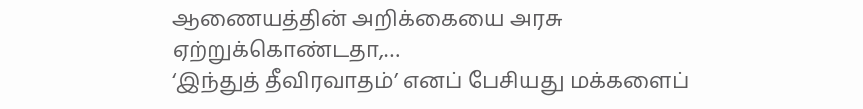ஆணையத்தின் அறிக்கையை அரசு ஏற்றுக்கொண்டதா,…
‘இந்துத் தீவிரவாதம்’ எனப் பேசியது மக்களைப்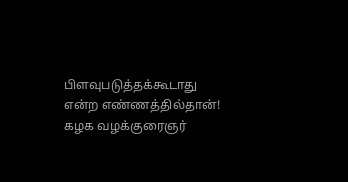பிளவுபடுத்தக்கூடாது என்ற எண்ணத்தில்தான்! கழக வழக்குரைஞர்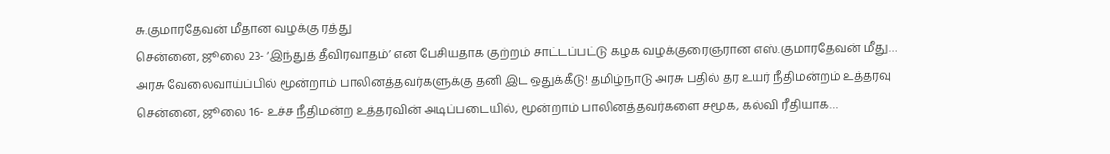சு.குமாரதேவன் மீதான வழக்கு ரத்து
சென்னை, ஜூலை 23- ‘இந்துத் தீவிரவாதம்’ என பேசியதாக குற்றம் சாட்டப்பட்டு கழக வழக்குரைஞரான எஸ்.குமாரதேவன் மீது…
அரசு வேலைவாய்ப்பில் மூன்றாம் பாலினத்தவர்களுக்கு தனி இட ஒதுக்கீடு! தமிழ்நாடு அரசு பதில் தர உயர் நீதிமன்றம் உத்தரவு
சென்னை, ஜூலை 16- உச்ச நீதிமன்ற உத்தரவின் அடிப்படையில், மூன்றாம் பாலினத்தவர்களை சமூக, கல்வி ரீதியாக…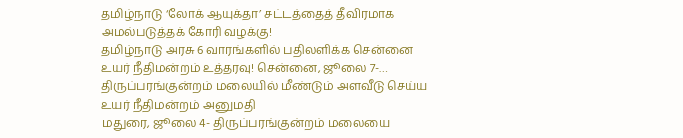தமிழ்நாடு ‘லோக் ஆயுக்தா’ சட்டத்தைத் தீவிரமாக அமல்படுத்தக் கோரி வழக்கு!
தமிழ்நாடு அரசு 6 வாரங்களில் பதிலளிக்க சென்னை உயர் நீதிமன்றம் உத்தரவு! சென்னை, ஜூலை 7-…
திருப்பரங்குன்றம் மலையில் மீண்டும் அளவீடு செய்ய உயர் நீதிமன்றம் அனுமதி
மதுரை, ஜூலை 4- திருப்பரங்குன்றம் மலையை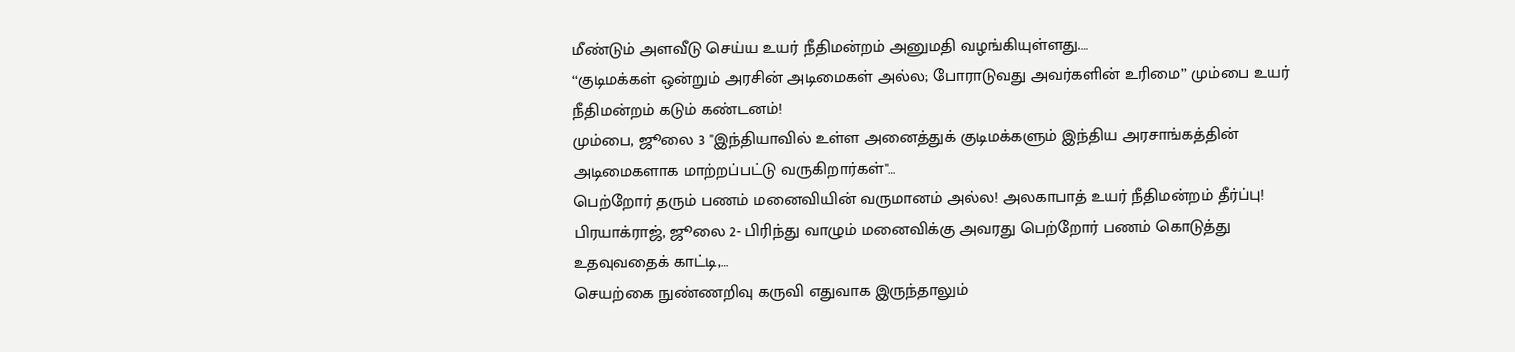மீண்டும் அளவீடு செய்ய உயர் நீதிமன்றம் அனுமதி வழங்கியுள்ளது.…
‘‘குடிமக்கள் ஒன்றும் அரசின் அடிமைகள் அல்ல; போராடுவது அவர்களின் உரிமை’’ மும்பை உயர் நீதிமன்றம் கடும் கண்டனம்!
மும்பை, ஜூலை 3 "இந்தியாவில் உள்ள அனைத்துக் குடிமக்களும் இந்திய அரசாங்கத்தின் அடிமைகளாக மாற்றப்பட்டு வருகிறார்கள்"…
பெற்றோர் தரும் பணம் மனைவியின் வருமானம் அல்ல! அலகாபாத் உயர் நீதிமன்றம் தீர்ப்பு!
பிரயாக்ராஜ், ஜூலை 2- பிரிந்து வாழும் மனைவிக்கு அவரது பெற்றோர் பணம் கொடுத்து உதவுவதைக் காட்டி,…
செயற்கை நுண்ணறிவு கருவி எதுவாக இருந்தாலும்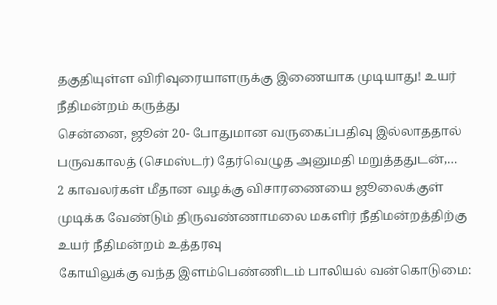தகுதியுள்ள விரிவுரையாளருக்கு இணையாக முடியாது! உயர் நீதிமன்றம் கருத்து
சென்னை, ஜூன் 20- போதுமான வருகைப்பதிவு இல்லாததால் பருவகாலத் (செமஸ்டர்) தேர்வெழுத அனுமதி மறுத்ததுடன்,…
2 காவலர்கள் மீதான வழக்கு விசாரணையை ஜூலைக்குள் முடிக்க வேண்டும் திருவண்ணாமலை மகளிர் நீதிமன்றத்திற்கு உயர் நீதிமன்றம் உத்தரவு
கோயிலுக்கு வந்த இளம்பெண்ணிடம் பாலியல் வன்கொடுமை: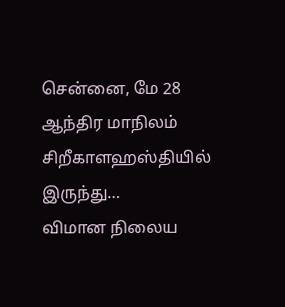சென்னை, மே 28 ஆந்திர மாநிலம் சிறீகாளஹஸ்தியில் இருந்து…
விமான நிலைய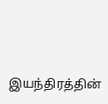இயந்திரத்தின்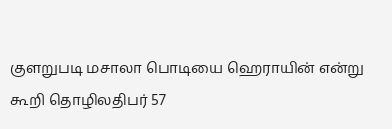குளறுபடி மசாலா பொடியை ஹெராயின் என்று கூறி தொழிலதிபர் 57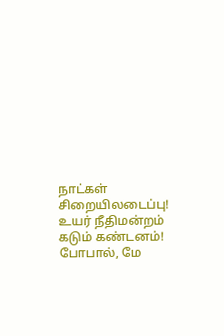நாட்கள் சிறையிலடைப்பு!
உயர் நீதிமன்றம் கடும் கண்டனம்! போபால், மே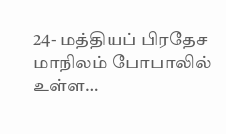24- மத்தியப் பிரதேச மாநிலம் போபாலில் உள்ள…